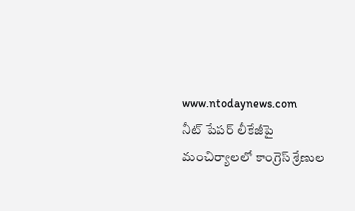www.ntodaynews.com
నీట్ పేపర్ లీకేజీపై మంచిర్యాలలో కాంగ్రెస్ శ్రేణుల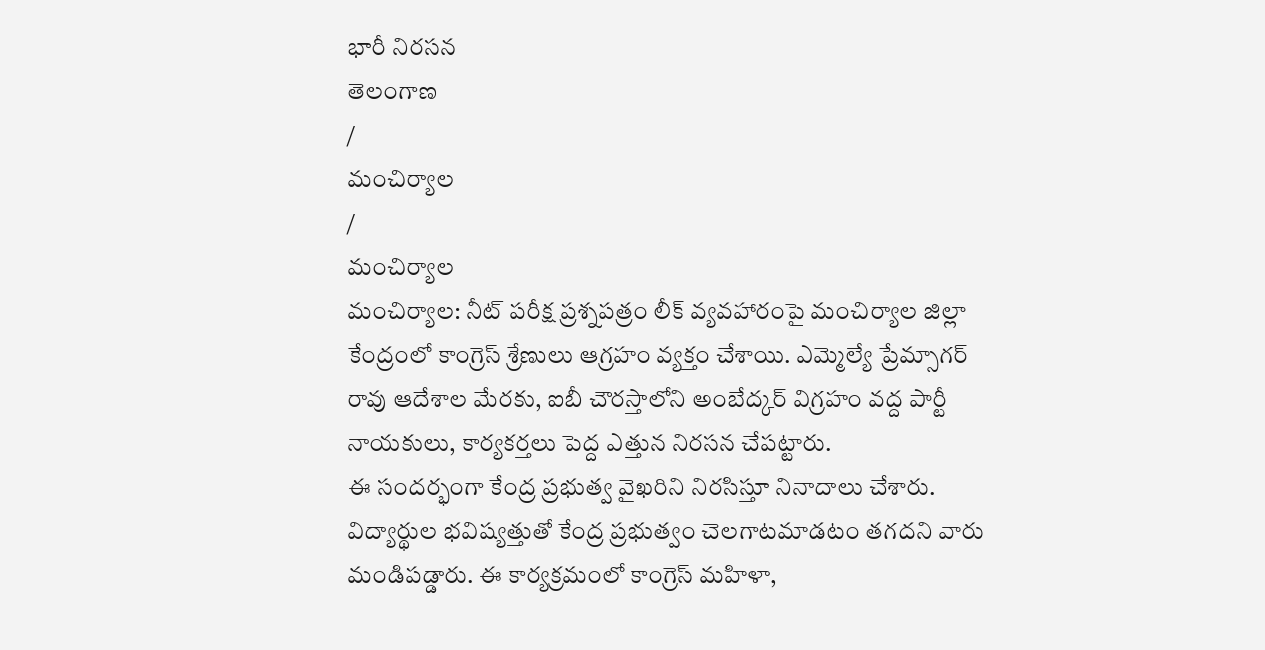భారీ నిరసన
తెలంగాణ
/
మంచిర్యాల
/
మంచిర్యాల
మంచిర్యాల: నీట్ పరీక్ష ప్రశ్నపత్రం లీక్ వ్యవహారంపై మంచిర్యాల జిల్లా కేంద్రంలో కాంగ్రెస్ శ్రేణులు ఆగ్రహం వ్యక్తం చేశాయి. ఎమ్మెల్యే ప్రేమ్సాగర్ రావు ఆదేశాల మేరకు, ఐబీ చౌరస్తాలోని అంబేద్కర్ విగ్రహం వద్ద పార్టీ నాయకులు, కార్యకర్తలు పెద్ద ఎత్తున నిరసన చేపట్టారు.
ఈ సందర్భంగా కేంద్ర ప్రభుత్వ వైఖరిని నిరసిస్తూ నినాదాలు చేశారు. విద్యార్థుల భవిష్యత్తుతో కేంద్ర ప్రభుత్వం చెలగాటమాడటం తగదని వారు మండిపడ్డారు. ఈ కార్యక్రమంలో కాంగ్రెస్ మహిళా,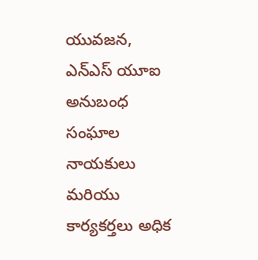యువజన, ఎన్ఎస్ యూఐ అనుబంధ సంఘాల నాయకులు మరియు కార్యకర్తలు అధిక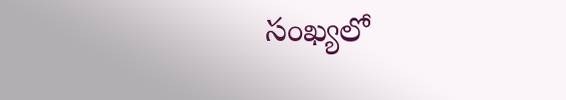సంఖ్యలో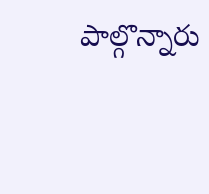పాల్గొన్నారు